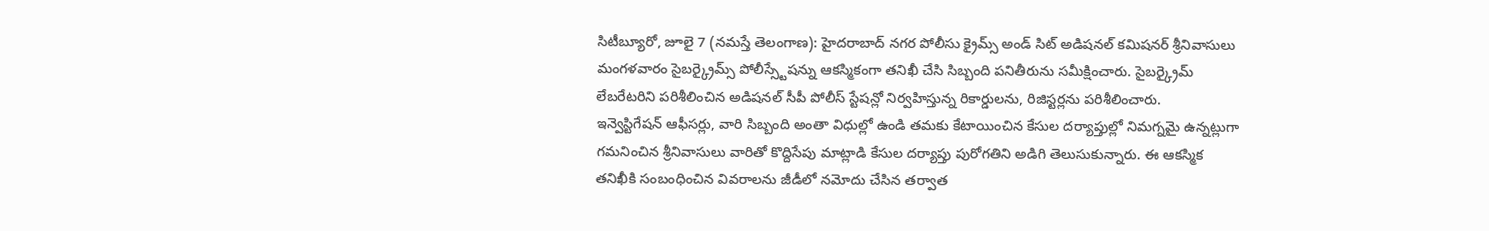సిటీబ్యూరో, జూలై 7 (నమస్తే తెలంగాణ): హైదరాబాద్ నగర పోలీసు క్రైమ్స్ అండ్ సిట్ అడిషనల్ కమిషనర్ శ్రీనివాసులు మంగళవారం సైబర్క్రైమ్స్ పోలీస్స్టేషన్ను ఆకస్మికంగా తనిఖీ చేసి సిబ్బంది పనితీరును సమీక్షించారు. సైబర్క్రైమ్ లేబరేటరిని పరిశీలించిన అడిషనల్ సీపీ పోలీస్ స్టేషన్లో నిర్వహిస్తున్న రికార్డులను, రిజిస్టర్లను పరిశీలించారు.
ఇన్వెస్టిగేషన్ ఆఫీసర్లు, వారి సిబ్బంది అంతా విధుల్లో ఉండి తమకు కేటాయించిన కేసుల దర్యాప్తుల్లో నిమగ్నమై ఉన్నట్లుగా గమనించిన శ్రీనివాసులు వారితో కొద్దిసేపు మాట్లాడి కేసుల దర్యాప్తు పురోగతిని అడిగి తెలుసుకున్నారు. ఈ ఆకస్మిక తనిఖీకి సంబంధించిన వివరాలను జీడీలో నమోదు చేసిన తర్వాత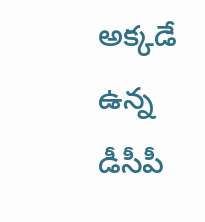అక్కడే ఉన్న డీసీపీ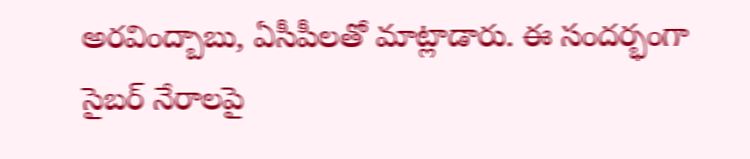అరవింద్బాబు, ఏసీపీలతో మాట్లాడారు. ఈ సందర్భంగా సైబర్ నేరాలపై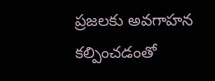ప్రజలకు అవగాహన కల్పించడంతో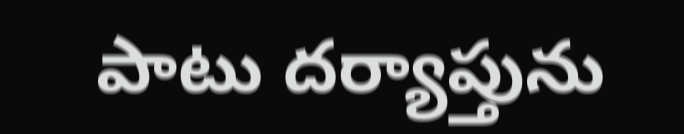పాటు దర్యాప్తును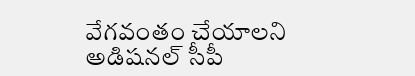వేగవంతం చేయాలని అడిషనల్ సీపీ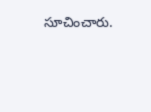సూచించారు.